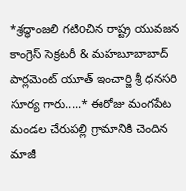*శ్రద్ధాంజలి గటిoచిన రాష్ట్ర యువజన కాంగ్రెస్ సెక్రటరీ & మహబూబాబాద్ పార్లమెంట్ యూత్ ఇంచార్జి శ్రీ ధనసరి సూర్య గారు.....* ఈరోజు మంగపేట మండల చేరుపల్లి గ్రామానికి చెందిన మాజీ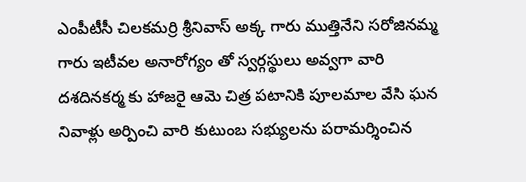ఎంపీటీసీ చిలకమర్రి శ్రీనివాస్ అక్క గారు ముత్తినేని సరోజినమ్మ గారు ఇటీవల అనారోగ్యం తో స్వర్గస్థులు అవ్వగా వారి దశదినకర్మ కు హాజరై ఆమె చిత్ర పటానికి పూలమాల వేసి ఘన నివాళ్లు అర్పించి వారి కుటుంబ సభ్యులను పరామర్శించిన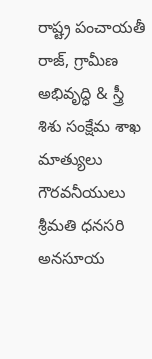రాష్ట్ర పంచాయతీ రాజ్, గ్రామీణ అభివృద్ధి & స్త్రీ శిశు సంక్షేమ శాఖ మాత్యులు గౌరవనీయులు శ్రీమతి ధనసరి అనసూయ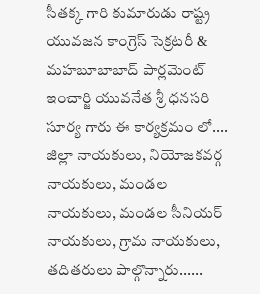సీతక్క గారి కుమారుడు రాష్ట్ర యువజన కాంగ్రెస్ సెక్రటరీ & మహబూబాబాద్ పార్లమెంట్ ఇంచార్జి యువనేత శ్రీ ధనసరి సూర్య గారు ఈ కార్యక్రమం లో.... జిల్లా నాయకులు, నియోజకవర్గ నాయకులు, మండల నాయకులు, మండల సీనియర్ నాయకులు, గ్రామ నాయకులు, తదితరులు పాల్గొన్నారు......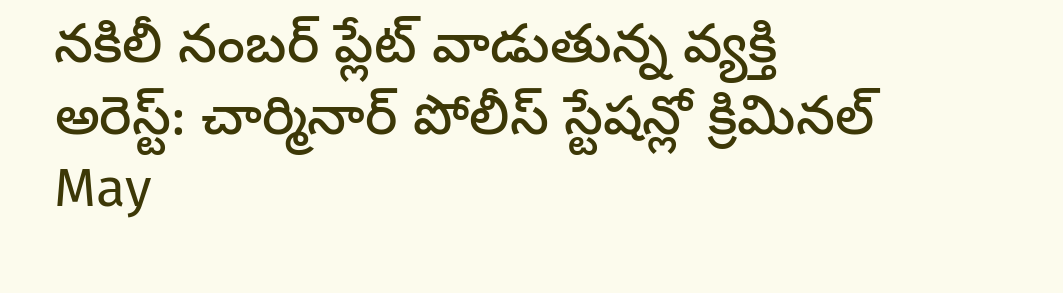నకిలీ నంబర్ ప్లేట్ వాడుతున్న వ్యక్తి అరెస్ట్: చార్మినార్ పోలీస్ స్టేషన్లో క్రిమినల్
May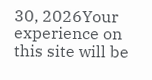30, 2026Your experience on this site will be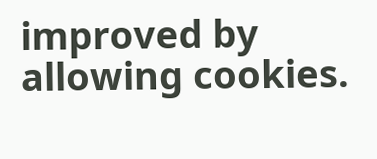improved by allowing cookies.